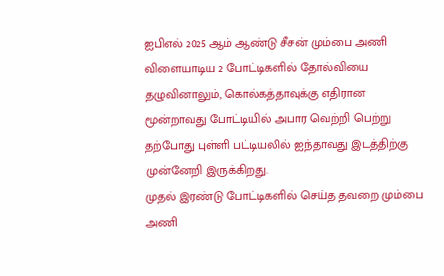ஐபிஎல் 2025 ஆம் ஆண்டு சீசன் மும்பை அணி விளையாடிய 2 போட்டிகளில் தோல்வியை தழுவினாலும், கொல்கத்தாவுக்கு எதிரான மூன்றாவது போட்டியில் அபார வெற்றி பெற்று தற்போது புள்ளி பட்டியலில் ஐந்தாவது இடத்திற்கு முன்னேறி இருக்கிறது.
முதல் இரண்டு போட்டிகளில் செய்த தவறை மும்பை அணி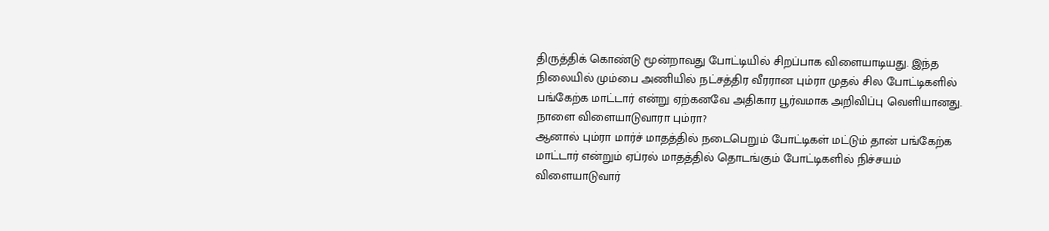திருத்திக் கொண்டு மூன்றாவது போட்டியில் சிறப்பாக விளையாடியது. இந்த நிலையில் மும்பை அணியில் நட்சத்திர வீரரான பும்ரா முதல் சில போட்டிகளில் பங்கேற்க மாட்டார் என்று ஏற்கனவே அதிகார பூர்வமாக அறிவிப்பு வெளியானது.
நாளை விளையாடுவாரா பும்ரா?
ஆனால் பும்ரா மார்ச் மாதத்தில் நடைபெறும் போட்டிகள் மட்டும் தான் பங்கேற்க மாட்டார் என்றும் ஏப்ரல் மாதத்தில் தொடங்கும் போட்டிகளில் நிச்சயம் விளையாடுவார்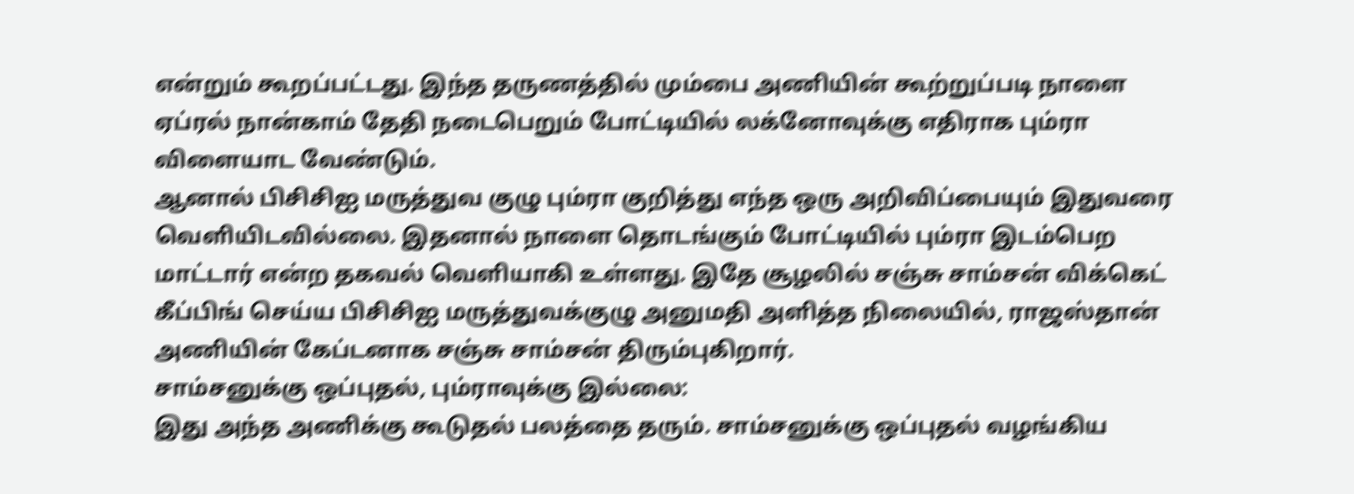என்றும் கூறப்பட்டது. இந்த தருணத்தில் மும்பை அணியின் கூற்றுப்படி நாளை ஏப்ரல் நான்காம் தேதி நடைபெறும் போட்டியில் லக்னோவுக்கு எதிராக பும்ரா விளையாட வேண்டும்.
ஆனால் பிசிசிஐ மருத்துவ குழு பும்ரா குறித்து எந்த ஒரு அறிவிப்பையும் இதுவரை வெளியிடவில்லை. இதனால் நாளை தொடங்கும் போட்டியில் பும்ரா இடம்பெற மாட்டார் என்ற தகவல் வெளியாகி உள்ளது. இதே சூழலில் சஞ்சு சாம்சன் விக்கெட் கீப்பிங் செய்ய பிசிசிஐ மருத்துவக்குழு அனுமதி அளித்த நிலையில், ராஜஸ்தான் அணியின் கேப்டனாக சஞ்சு சாம்சன் திரும்புகிறார்.
சாம்சனுக்கு ஒப்புதல், பும்ராவுக்கு இல்லை:
இது அந்த அணிக்கு கூடுதல் பலத்தை தரும். சாம்சனுக்கு ஒப்புதல் வழங்கிய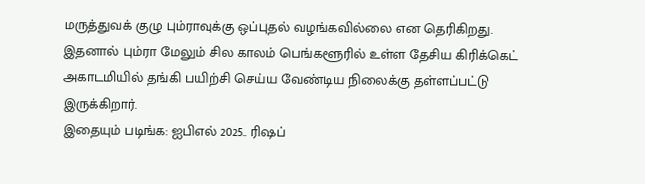மருத்துவக் குழு பும்ராவுக்கு ஒப்புதல் வழங்கவில்லை என தெரிகிறது. இதனால் பும்ரா மேலும் சில காலம் பெங்களூரில் உள்ள தேசிய கிரிக்கெட் அகாடமியில் தங்கி பயிற்சி செய்ய வேண்டிய நிலைக்கு தள்ளப்பட்டு இருக்கிறார்.
இதையும் படிங்க: ஐபிஎல் 2025.. ரிஷப்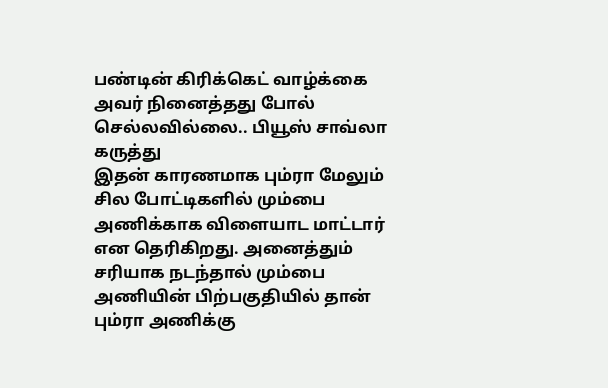பண்டின் கிரிக்கெட் வாழ்க்கை அவர் நினைத்தது போல் செல்லவில்லை.. பியூஸ் சாவ்லா கருத்து
இதன் காரணமாக பும்ரா மேலும் சில போட்டிகளில் மும்பை அணிக்காக விளையாட மாட்டார் என தெரிகிறது. அனைத்தும் சரியாக நடந்தால் மும்பை அணியின் பிற்பகுதியில் தான் பும்ரா அணிக்கு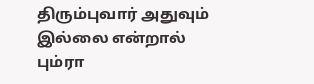திரும்புவார் அதுவும் இல்லை என்றால் பும்ரா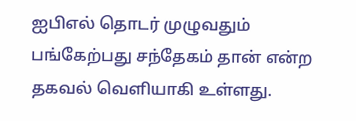ஐபிஎல் தொடர் முழுவதும் பங்கேற்பது சந்தேகம் தான் என்ற தகவல் வெளியாகி உள்ளது.